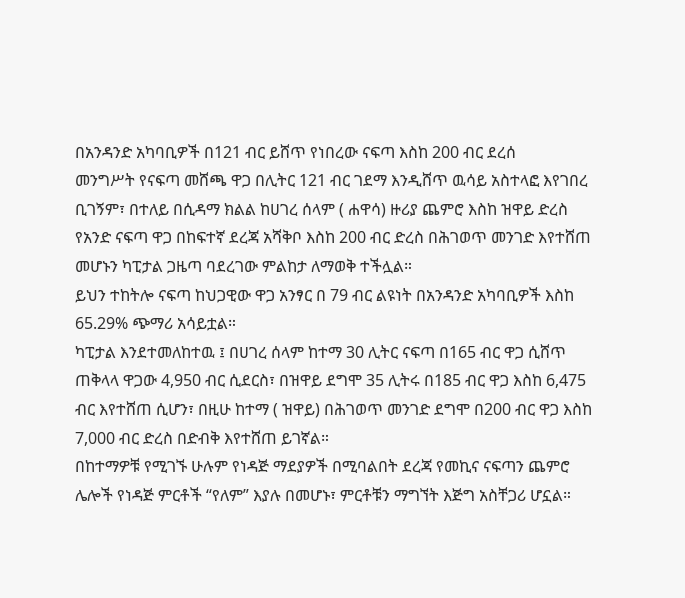በአንዳንድ አካባቢዎች በ121 ብር ይሸጥ የነበረው ናፍጣ እስከ 200 ብር ደረሰ
መንግሥት የናፍጣ መሸጫ ዋጋ በሊትር 121 ብር ገደማ እንዲሸጥ ዉሳይ አስተላፎ እየገበረ ቢገኝም፣ በተለይ በሲዳማ ክልል ከሀገረ ሰላም ( ሐዋሳ) ዙሪያ ጨምሮ እስከ ዝዋይ ድረስ የአንድ ናፍጣ ዋጋ በከፍተኛ ደረጃ አሻቅቦ እስከ 200 ብር ድረስ በሕገወጥ መንገድ እየተሸጠ መሆኑን ካፒታል ጋዜጣ ባደረገው ምልከታ ለማወቅ ተችሏል።
ይህን ተከትሎ ናፍጣ ከህጋዊው ዋጋ አንፃር በ 79 ብር ልዩነት በአንዳንድ አካባቢዎች እስከ 65.29% ጭማሪ አሳይቷል።
ካፒታል እንደተመለከተዉ ፤ በሀገረ ሰላም ከተማ 30 ሊትር ናፍጣ በ165 ብር ዋጋ ሲሸጥ ጠቅላላ ዋጋው 4,950 ብር ሲደርስ፣ በዝዋይ ደግሞ 35 ሊትሩ በ185 ብር ዋጋ እስከ 6,475 ብር እየተሸጠ ሲሆን፣ በዚሁ ከተማ ( ዝዋይ) በሕገወጥ መንገድ ደግሞ በ200 ብር ዋጋ እስከ 7,000 ብር ድረስ በድብቅ እየተሸጠ ይገኛል።
በከተማዎቹ የሚገኙ ሁሉም የነዳጅ ማደያዎች በሚባልበት ደረጃ የመኪና ናፍጣን ጨምሮ ሌሎች የነዳጅ ምርቶች “የለም” እያሉ በመሆኑ፣ ምርቶቹን ማግኘት እጅግ አስቸጋሪ ሆኗል።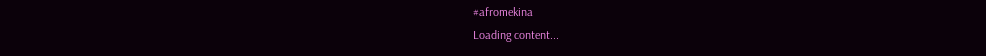#afromekina
Loading content...